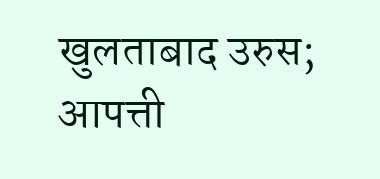खुलताबाद उरुस; आपत्ती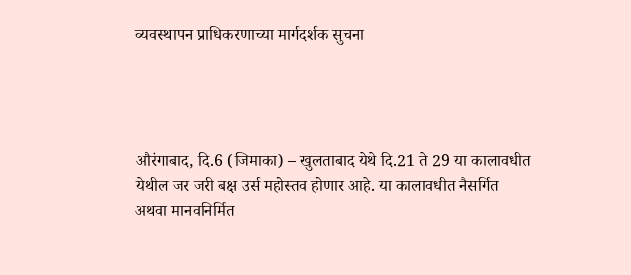व्यवस्थापन प्राधिकरणाच्या मार्गदर्शक सुचना




औरंगाबाद, दि.6 (जिमाका) – खुलताबाद येथे दि.21 ते 29 या कालावधीत येथील जर जरी बक्ष उर्स महोस्तव होणार आहे. या कालावधीत नैसर्गित अथवा मानवनिर्मित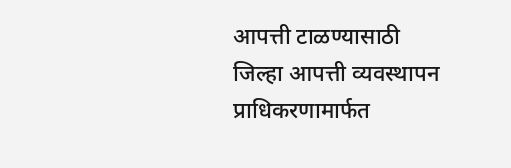आपत्ती टाळण्यासाठी जिल्हा आपत्ती व्यवस्थापन  प्राधिकरणामार्फत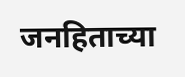जनहिताच्या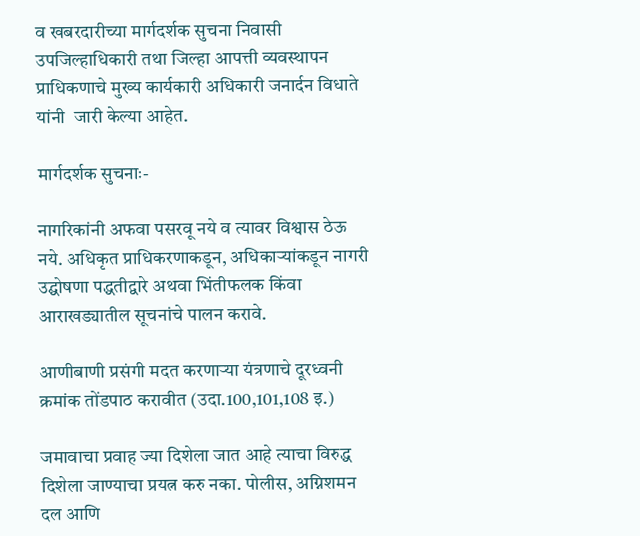व खबरदारीच्या मार्गदर्शक सुचना निवासी उपजिल्हाधिकारी तथा जिल्हा आपत्ती व्यवस्थापन प्राधिकणाचे मुख्य कार्यकारी अधिकारी जनार्दन विधाते यांनी  जारी केल्या आहेत.

मार्गदर्शक सुचनाः-

नागरिकांनी अफवा पसरवू नये व त्यावर विश्वास ठेऊ नये. अधिकृत प्राधिकरणाकडून, अधिकाऱ्यांकडून नागरी उद्घोषणा पद्धतीद्वारे अथवा भिंतीफलक किंवा आराखड्यातील सूचनांचे पालन करावे.

आणीबाणी प्रसंगी मदत करणाऱ्या यंत्रणाचे दूरध्वनी क्रमांक तोंडपाठ करावीत (उदा.100,101,108 इ.)

जमावाचा प्रवाह ज्या दिशेला जात आहे त्याचा विरुद्ध दिशेला जाण्याचा प्रयत्न करु नका. पोलीस, अग्निशमन दल आणि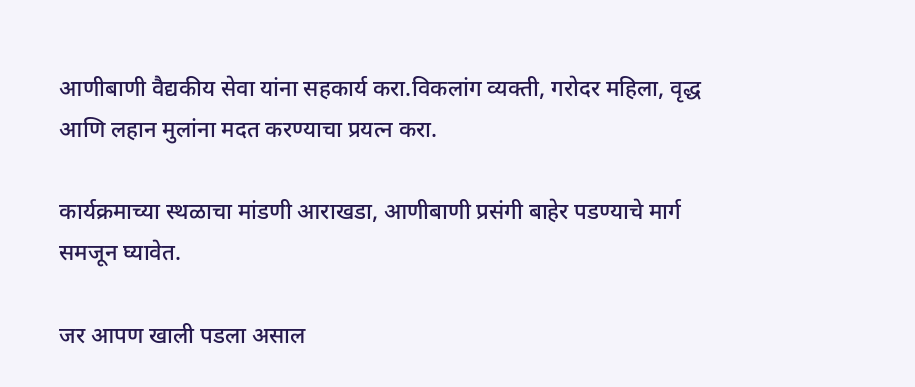आणीबाणी वैद्यकीय सेवा यांना सहकार्य करा.विकलांग व्यक्ती, गरोदर महिला, वृद्ध आणि लहान मुलांना मदत करण्याचा प्रयत्न करा.

कार्यक्रमाच्या स्थळाचा मांडणी आराखडा, आणीबाणी प्रसंगी बाहेर पडण्याचे मार्ग समजून घ्यावेत.

जर आपण खाली पडला असाल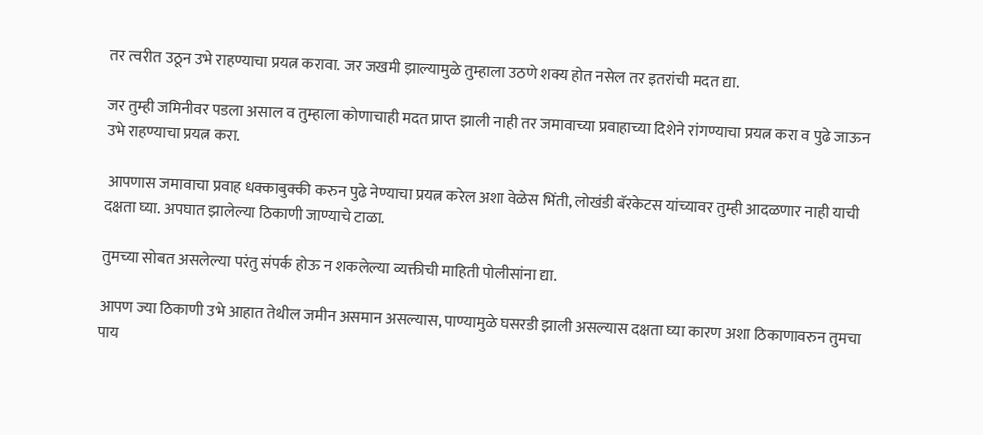तर त्वरीत उठून उभे राहण्याचा प्रयत्न करावा. जर जखमी झाल्यामुळे तुम्हाला उठणे शक्य होत नसेल तर इतरांची मदत द्या.

जर तुम्ही जमिनीवर पडला असाल व तुम्हाला कोणाचाही मदत प्राप्त झाली नाही तर जमावाच्या प्रवाहाच्या दिशेने रांगण्याचा प्रयत्न करा व पुढे जाऊन उभे राहण्याचा प्रयत्न करा.

 आपणास जमावाचा प्रवाह धक्काबुक्की करुन पुढे नेण्याचा प्रयत्न करेल अशा वेळेस भिंती, लोखंडी बॅरकेटस यांच्यावर तुम्ही आदळणार नाही याची दक्षता घ्या. अपघात झालेल्या ठिकाणी जाण्याचे टाळा.

तुमच्या सोबत असलेल्या परंतु संपर्क होऊ न शकलेल्या व्यक्तीची माहिती पोलीसांना द्या.

आपण ज्या ठिकाणी उभे आहात तेथील जमीन असमान असल्यास, पाण्यामुळे घसरडी झाली असल्यास दक्षता घ्या कारण अशा ठिकाणावरुन तुमचा पाय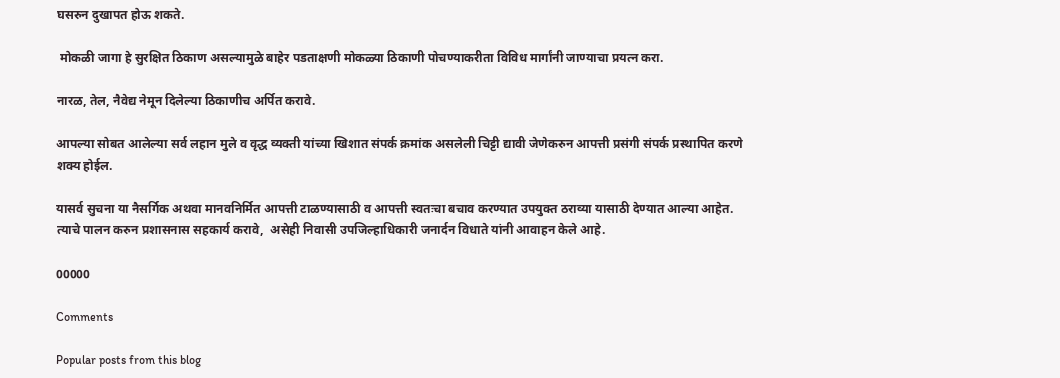घसरुन दुखापत होऊ शकते.

 मोकळी जागा हे सुरक्षित ठिकाण असल्यामुळे बाहेर पडताक्षणी मोकळ्या ठिकाणी पोचण्याकरीता विविध मार्गांनी जाण्याचा प्रयत्न करा.

नारळ, तेल, नैवेद्य नेमून दिलेल्या ठिकाणीच अर्पित करावे.

आपल्या सोबत आलेल्या सर्व लहान मुले व वृद्ध व्यक्ती यांच्या खिशात संपर्क क्रमांक असलेली चिट्टी द्यावी जेणेकरुन आपत्ती प्रसंगी संपर्क प्रस्थापित करणे शक्य होईल.

यासर्व सुचना या नैसर्गिक अथवा मानवनिर्मित आपत्ती टाळण्यासाठी व आपत्ती स्वतःचा बचाव करण्यात उपयुक्त ठराव्या यासाठी देण्यात आल्या आहेत. त्याचे पालन करुन प्रशासनास सहकार्य करावे,  असेही निवासी उपजिल्हाधिकारी जनार्दन विधाते यांनी आवाहन केले आहे.

00000

Comments

Popular posts from this blog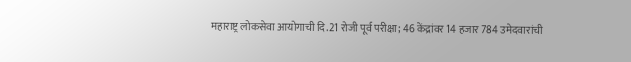महाराष्ट्र लोकसेवा आयोगाची दि.21 रोजी पूर्व परीक्षा; 46 केंद्रांवर 14 हजार 784 उमेदवारांची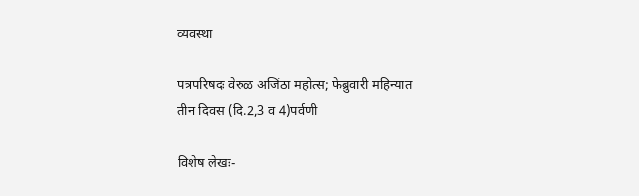व्यवस्था

पत्रपरिषदः वेरुळ अजिंठा महोत्स; फेब्रुवारी महिन्यात तीन दिवस (दि.2,3 व 4)पर्वणी

विशेष लेखः-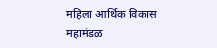महिला आर्थिक विकास महामंडळ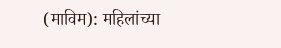(माविम): महिलांच्या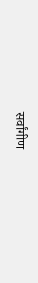सर्वांगीण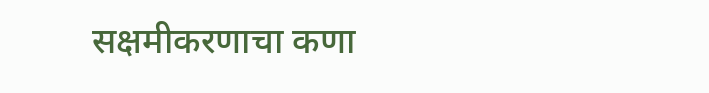सक्षमीकरणाचा कणा